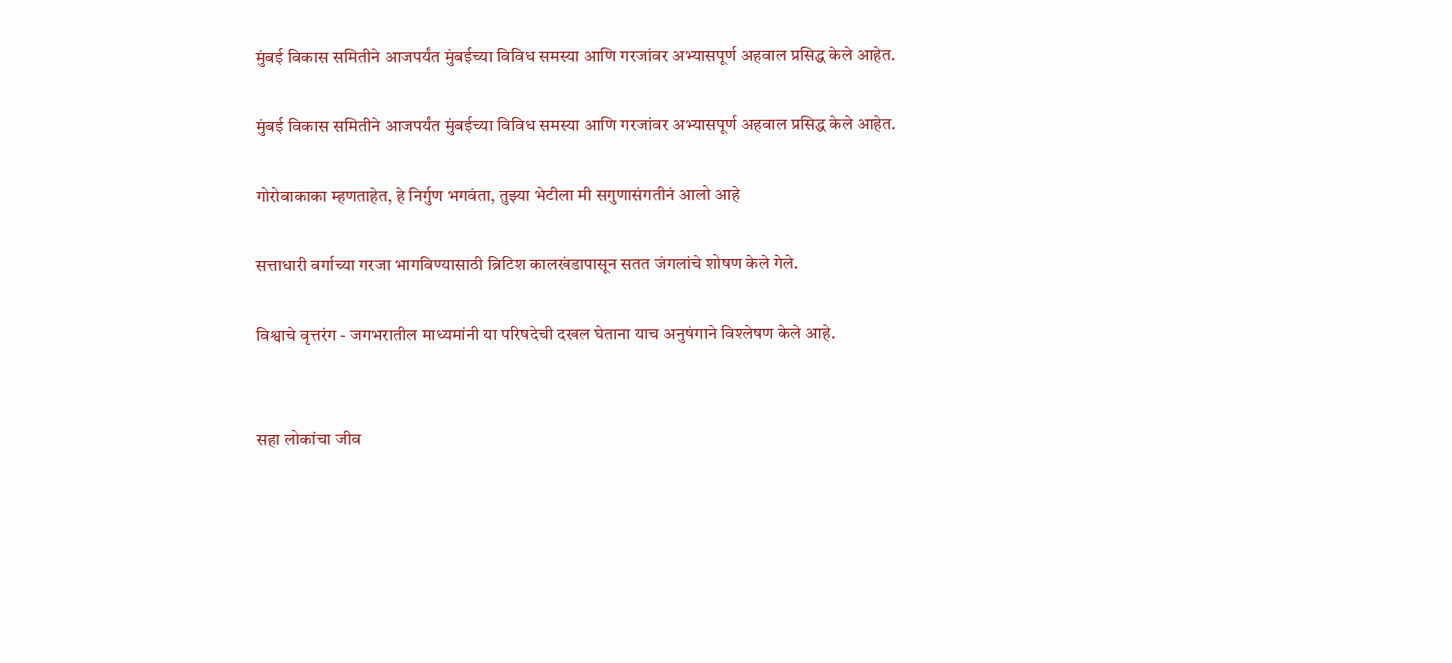मुंबई विकास समितीने आजपर्यंत मुंबईच्या विविध समस्या आणि गरजांवर अभ्यासपूर्ण अहवाल प्रसिद्ध केले आहेत.

मुंबई विकास समितीने आजपर्यंत मुंबईच्या विविध समस्या आणि गरजांवर अभ्यासपूर्ण अहवाल प्रसिद्ध केले आहेत.

गोरोबाकाका म्हणताहेत, हे निर्गुण भगवंता, तुझ्या भेटीला मी सगुणासंगतीनं आलो आहे

सत्ताधारी वर्गाच्या गरजा भागविण्यासाठी ब्रिटिश कालखंडापासून सतत जंगलांचे शोषण केले गेले.

विश्वाचे वृत्तरंग - जगभरातील माध्यमांनी या परिषदेची दखल घेताना याच अनुषंगाने विश्लेषण केले आहे.


सहा लोकांचा जीव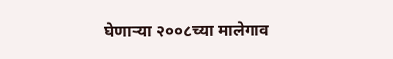घेणाऱ्या २००८च्या मालेगाव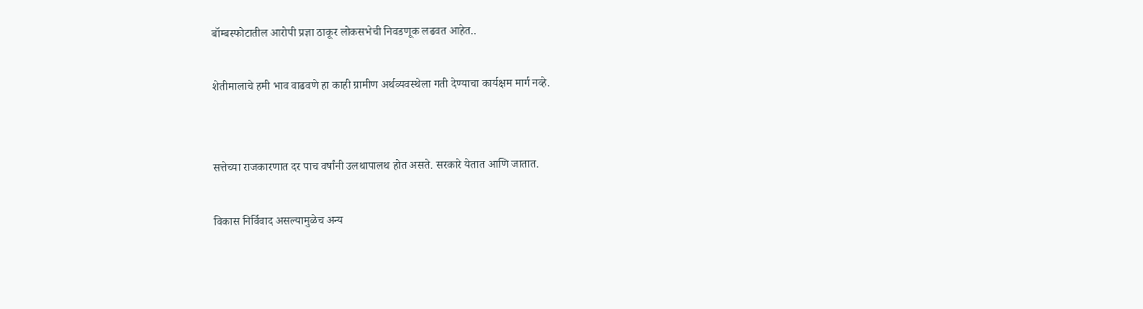बॉम्बस्फोटातील आरोपी प्रज्ञा ठाकूर लोकसभेची निवडणूक लढवत आहेत..

शेतीमालाचे हमी भाव वाढवणे हा काही ग्रामीण अर्थव्यवस्थेला गती देण्याचा कार्यक्षम मार्ग नव्हे.


सत्तेच्या राजकारणात दर पाच वर्षांनी उलथापालथ होत असते. सरकारे येतात आणि जातात.

विकास निर्विवाद असल्यामुळेच अन्य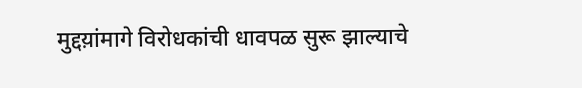मुद्दय़ांमागे विरोधकांची धावपळ सुरू झाल्याचे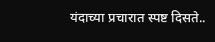यंदाच्या प्रचारात स्पष्ट दिसते..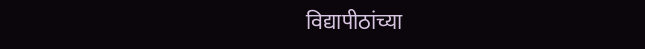विद्यापीठांच्या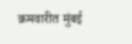क्रमवारीत मुंबई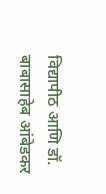विद्यापीठ आणि डॉ. बाबासाहेब आंबेडकर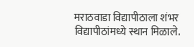मराठवाडा विद्यापीठाला शंभर विद्यापीठांमध्ये स्थान मिळाले.